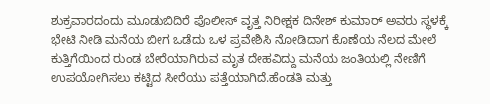ಶುಕ್ರವಾರದಂದು ಮೂಡುಬಿದಿರೆ ಪೊಲೀಸ್ ವೃತ್ತ ನಿರೀಕ್ಷಕ ದಿನೇಶ್ ಕುಮಾರ್ ಅವರು ಸ್ಥಳಕ್ಕೆ ಭೇಟಿ ನೀಡಿ ಮನೆಯ ಬೀಗ ಒಡೆದು ಒಳ ಪ್ರವೇಶಿಸಿ ನೋಡಿದಾಗ ಕೊಣೆಯ ನೆಲದ ಮೇಲೆ ಕುತ್ತಿಗೆಯಿಂದ ರುಂಡ ಬೇರೆಯಾಗಿರುವ ಮೃತ ದೇಹವಿದ್ದು ಮನೆಯ ಜಂತಿಯಲ್ಲಿ ನೇಣಿಗೆ ಉಪಯೋಗಿಸಲು ಕಟ್ಟಿದ ಸೀರೆಯು ಪತ್ತೆಯಾಗಿದೆ.ಹೆಂಡತಿ ಮತ್ತು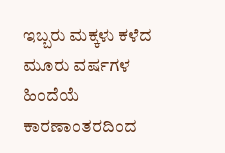ಇಬ್ಬರು ಮಕ್ಕಳು ಕಳೆದ ಮೂರು ವರ್ಷಗಳ ಹಿಂದೆಯೆ ಕಾರಣಾಂತರದಿಂದ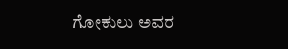ಗೋಕುಲು ಅವರ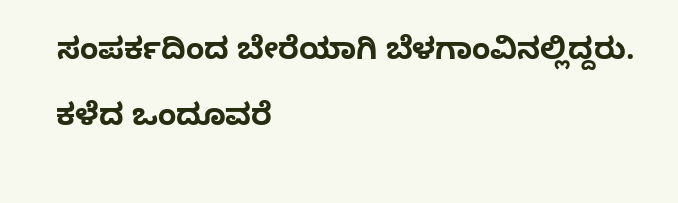ಸಂಪರ್ಕದಿಂದ ಬೇರೆಯಾಗಿ ಬೆಳಗಾಂವಿನಲ್ಲಿದ್ದರು. ಕಳೆದ ಒಂದೂವರೆ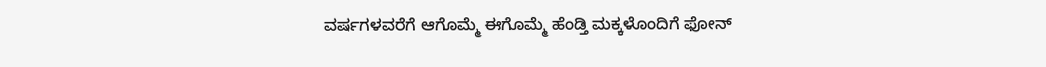ವರ್ಷಗಳವರೆಗೆ ಆಗೊಮ್ಮೆ ಈಗೊಮ್ಮೆ ಹೆಂಡ್ತಿ ಮಕ್ಕಳೊಂದಿಗೆ ಫೋನ್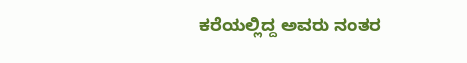ಕರೆಯಲ್ಲಿದ್ದ ಅವರು ನಂತರ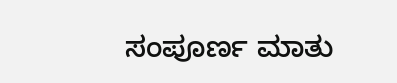ಸಂಪೂರ್ಣ ಮಾತು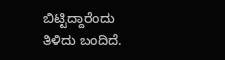ಬಿಟ್ಟಿದ್ದಾರೆಂದು ತಿಳಿದು ಬಂದಿದೆ.